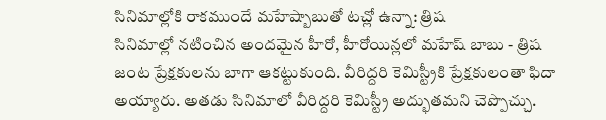సినిమాల్లోకి రాకముందే మహేష్బాబుతో టచ్లో ఉన్నా: త్రిష
సినిమాల్లో నటించిన అందమైన హీరో, హీరోయిన్లలో మహేష్ బాబు - త్రిష జంట ప్రేక్షకులను బాగా ఆకట్టుకుంది. వీరిద్దరి కెమిస్ట్రీకి ప్రేక్షకులంతా ఫిదా అయ్యారు. అతడు సినిమాలో వీరిద్దరి కెమిస్ట్రీ అద్భుతమని చెప్పొచ్చు.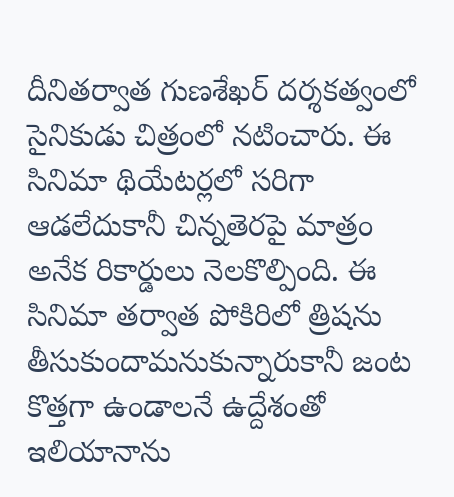దీనితర్వాత గుణశేఖర్ దర్శకత్వంలో సైనికుడు చిత్రంలో నటించారు. ఈ సినిమా థియేటర్లలో సరిగా ఆడలేదుకానీ చిన్నతెరపై మాత్రం అనేక రికార్డులు నెలకొల్పింది. ఈ సినిమా తర్వాత పోకిరిలో త్రిషను తీసుకుందామనుకున్నారుకానీ జంట కొత్తగా ఉండాలనే ఉద్దేశంతో ఇలియానాను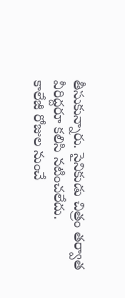తీసుకున్నారు. సైనికుడు చిత్రం తర్వాత వీరిద్దరూ కలిసి నటించలేదు.
కాలేజీ రోజుల నుంచే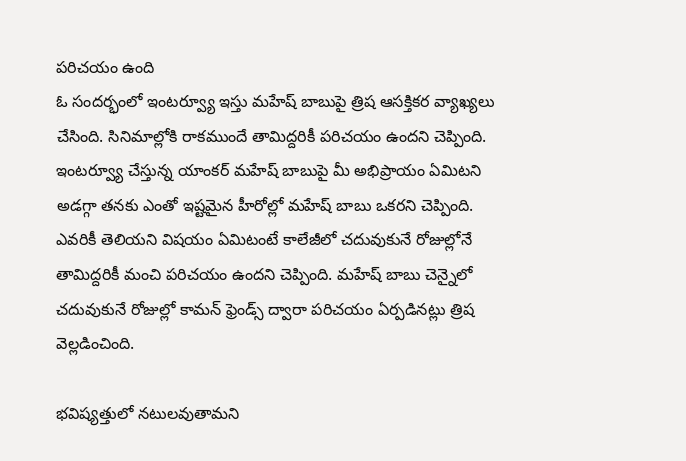పరిచయం ఉంది
ఓ సందర్భంలో ఇంటర్వ్యూ ఇస్తు మహేష్ బాబుపై త్రిష ఆసక్తికర వ్యాఖ్యలు చేసింది. సినిమాల్లోకి రాకముందే తామిద్దరికీ పరిచయం ఉందని చెప్పింది. ఇంటర్వ్యూ చేస్తున్న యాంకర్ మహేష్ బాబుపై మీ అభిప్రాయం ఏమిటని అడగ్గా తనకు ఎంతో ఇష్టమైన హీరోల్లో మహేష్ బాబు ఒకరని చెప్పింది. ఎవరికీ తెలియని విషయం ఏమిటంటే కాలేజీలో చదువుకునే రోజుల్లోనే తామిద్దరికీ మంచి పరిచయం ఉందని చెప్పింది. మహేష్ బాబు చెన్నైలో చదువుకునే రోజుల్లో కామన్ ఫ్రెండ్స్ ద్వారా పరిచయం ఏర్పడినట్లు త్రిష వెల్లడించింది.

భవిష్యత్తులో నటులవుతామని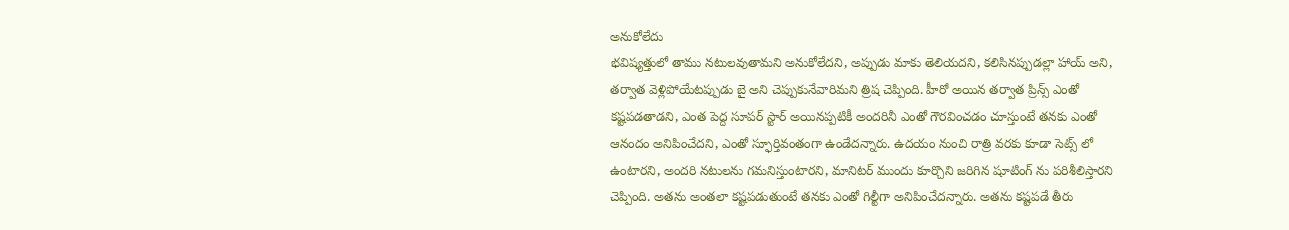అనుకోలేదు
భవిష్యత్తులో తాము నటులవుతామని అనుకోలేదని, అప్పుడు మాకు తెలియదని, కలిసినప్పుడల్లా హాయ్ అని, తర్వాత వెళ్లిపోయేటప్పుడు బై అని చెప్పుకునేవారిమని త్రిష చెప్పింది. హీరో అయిన తర్వాత ప్రిన్స్ ఎంతో కష్టపడతాడని, ఎంత పెద్ద సూపర్ స్టార్ అయినప్పటికీ అందరినీ ఎంతో గౌరవించడం చూస్తుంటే తనకు ఎంతో ఆనందం అనిపించేదని, ఎంతో స్ఫూర్తివంతంగా ఉండేదన్నారు. ఉదయం నుంచి రాత్రి వరకు కూడా సెట్స్ లో ఉంటారని, అందరి నటులను గమనిస్తుంటారని, మానిటర్ ముందు కూర్చొని జరిగిన షూటింగ్ ను పరిశీలిస్తారని చెప్పింది. అతను అంతలా కష్టపడుతుంటే తనకు ఎంతో గిల్టీగా అనిపించేదన్నారు. అతను కష్టపడే తీరు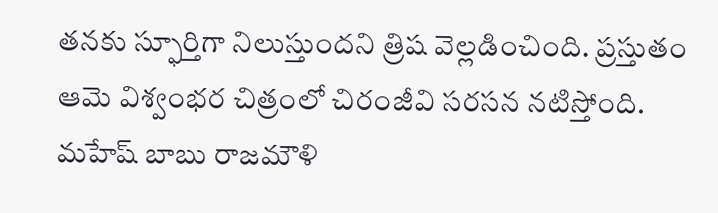తనకు స్ఫూర్తిగా నిలుస్తుందని త్రిష వెల్లడించింది. ప్రస్తుతం ఆమె విశ్వంభర చిత్రంలో చిరంజీవి సరసన నటిస్తోంది. మహేష్ బాబు రాజమౌళి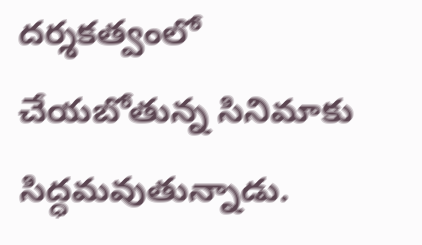దర్శకత్వంలో చేయబోతున్న సినిమాకు సిద్ధమవుతున్నాడు.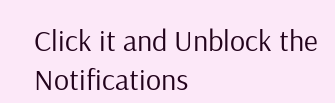Click it and Unblock the Notifications